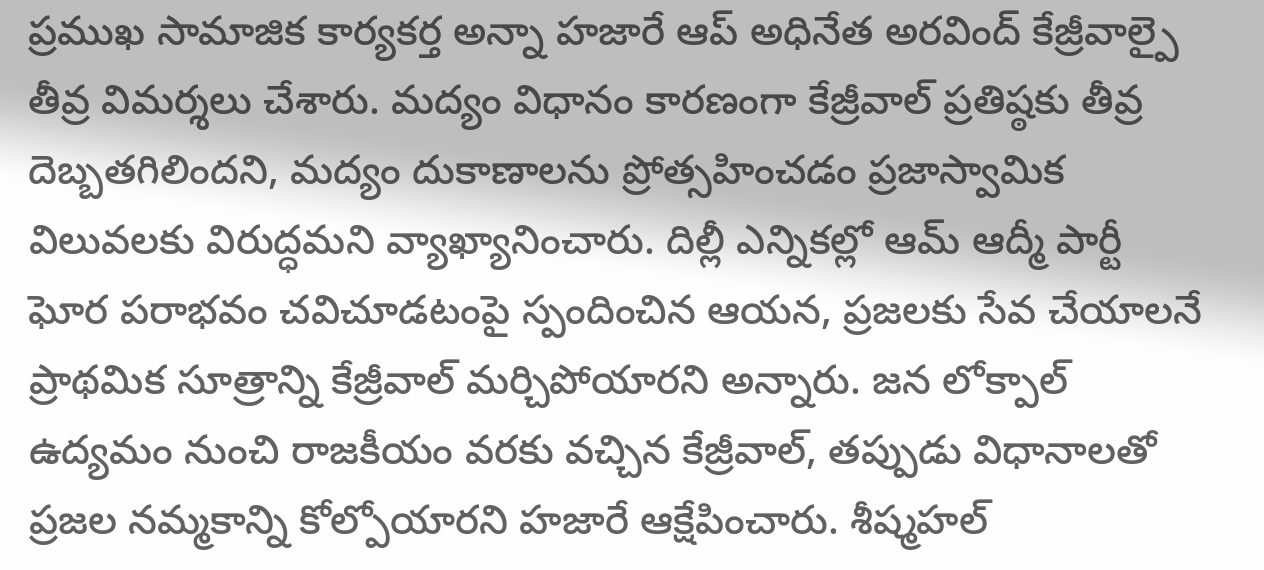ప్రముఖ సామాజిక కార్యకర్త అన్నా హజారే ఆప్ అధినేత అరవింద్ కేజ్రీవాల్పై తీవ్ర విమర్శలు చేశారు. మద్యం విధానం కారణంగా కేజ్రీవాల్ ప్రతిష్ఠకు తీవ్ర దెబ్బతగిలిందని, మద్యం దుకాణాలను ప్రోత్సహించడం ప్రజాస్వామిక విలువలకు విరుద్ధమని వ్యాఖ్యానించారు. దిల్లీ ఎన్నికల్లో ఆమ్ ఆద్మీ పార్టీ ఘోర పరాభవం చవిచూడటంపై స్పందించిన ఆయన, ప్రజలకు సేవ చేయాలనే ప్రాథమిక సూత్రాన్ని కేజ్రీవాల్ మర్చిపోయారని అన్నారు. జన లోక్పాల్ ఉద్యమం నుంచి రాజకీయం వరకు వచ్చిన కేజ్రీవాల్, తప్పుడు విధానాలతో ప్రజల నమ్మకాన్ని కోల్పోయారని హజారే ఆక్షేపించారు. శీష్మహల్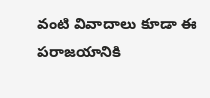వంటి వివాదాలు కూడా ఈ పరాజయానికి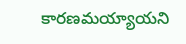కారణమయ్యాయని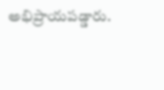అభిప్రాయపడ్డారు.